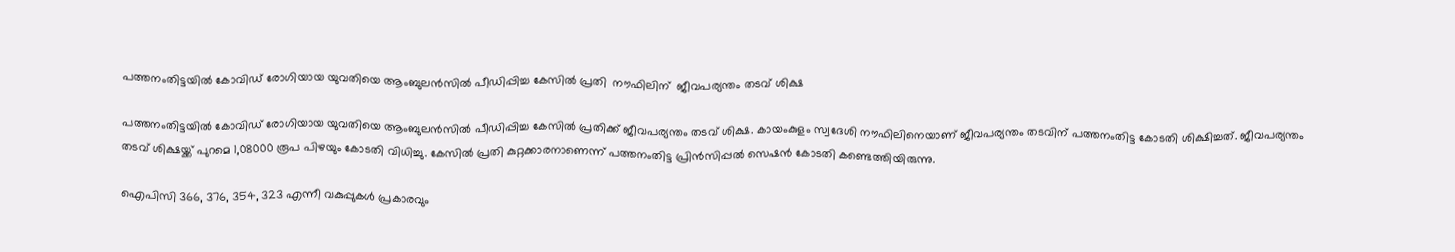പത്തനംതിട്ടയിൽ കോവിഡ് രോഗിയായ യുവതിയെ ആംബുലന്‍സിൽ പീഡിപ്പിച്ച കേസിൽ പ്രതി  നൗഫിലിന്  ജീവപര്യന്തം തടവ് ശിക്ഷ

പത്തനംതിട്ടയിൽ കോവിഡ് രോഗിയായ യുവതിയെ ആംബുലന്‍സിൽ പീഡിപ്പിച്ച കേസിൽ പ്രതിക്ക് ജീവപര്യന്തം തടവ് ശിക്ഷ. കായംകുളം സ്വദേശി നൗഫിലിനെയാണ് ജീവപര്യന്തം തടവിന് പത്തനംതിട്ട കോടതി ശിക്ഷിച്ചത്. ജീവപര്യന്തം തടവ് ശിക്ഷയ്ക്ക് പുറമെ 1,08000 രൂപ പിഴയും കോടതി വിധിച്ചു. കേസിൽ പ്രതി കുറ്റക്കാരനാണെന്ന് പത്തനംതിട്ട പ്രിൻസിപ്പൽ സെഷൻ കോടതി കണ്ടെത്തിയിരുന്നു.

ഐപിസി 366, 376, 354, 323 എന്നീ വകുപ്പുകൾ പ്രകാരവും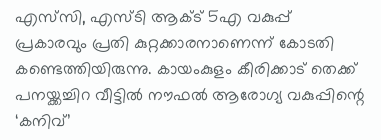എസ്‌സി, എസ്‌ടി ആക്ട് 5എ വകുപ്പ് പ്രകാരവും പ്രതി കുറ്റക്കാരനാണെന്ന് കോടതി കണ്ടെത്തിയിരുന്നു. കായംകുളം കീരിക്കാട് തെക്ക് പനയ്ക്കച്ചിറ വീട്ടിൽ നൗഫൽ ആരോഗ്യ വകുപ്പിന്റെ ‘കനിവ്’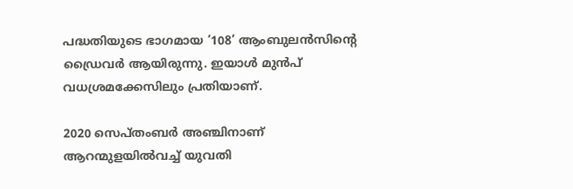പദ്ധതിയുടെ ഭാഗമായ ‘108’ ആംബുലൻസിന്റെ ഡ്രൈവർ ആയിരുന്നു. ഇയാൾ മുൻപ് വധശ്രമക്കേസിലും പ്രതിയാണ്.

2020 സെപ്തംബർ അഞ്ചിനാണ് ആറന്മുളയിൽവച്ച് യുവതി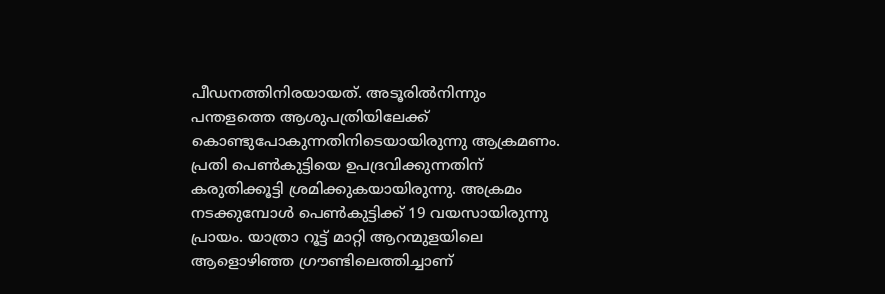പീഡനത്തിനിരയായത്. അടൂരിൽനിന്നും പന്തളത്തെ ആശുപത്രിയിലേക്ക് കൊണ്ടുപോകുന്നതിനിടെയായിരുന്നു ആക്രമണം. പ്രതി പെൺകുട്ടിയെ ഉപദ്രവിക്കുന്നതിന് കരുതിക്കൂട്ടി ശ്രമിക്കുകയായിരുന്നു. അക്രമം നടക്കുമ്പോൾ പെൺകുട്ടിക്ക് 19 വയസായിരുന്നു പ്രായം. യാത്രാ റൂട്ട് മാറ്റി ആറന്മുളയിലെ ആളൊഴിഞ്ഞ ഗ്രൗണ്ടിലെത്തിച്ചാണ്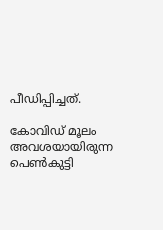പീഡിപ്പിച്ചത്.

കോവിഡ് മൂലം അവശയായിരുന്ന പെൺകുട്ടി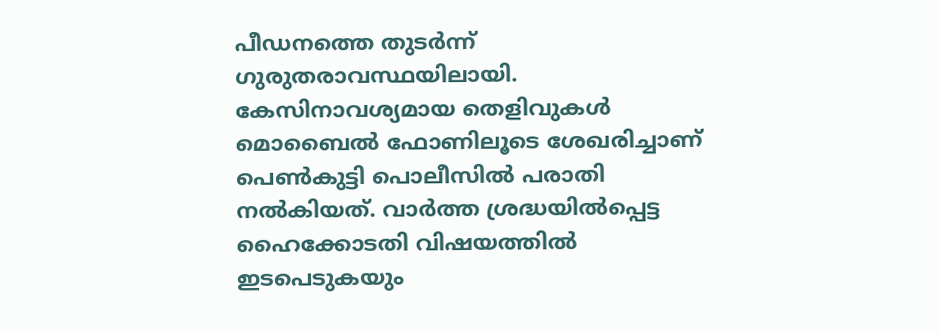പീഡനത്തെ തുടർന്ന് ഗുരുതരാവസ്ഥയിലായി. കേസിനാവശ്യമായ തെളിവുകൾ മൊബൈൽ ഫോണിലൂടെ ശേഖരിച്ചാണ് പെൺകുട്ടി പൊലീസിൽ പരാതി നൽകിയത്. വാർത്ത ശ്രദ്ധയിൽപ്പെട്ട ഹൈക്കോടതി വിഷയത്തിൽ ഇടപെടുകയും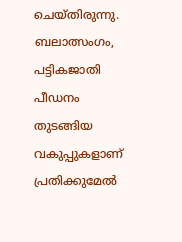ചെയ്‌തിരുന്നു. ബലാത്സംഗം, പട്ടികജാതി പീഡനം തുടങ്ങിയ വകുപ്പുകളാണ് പ്രതിക്കുമേൽ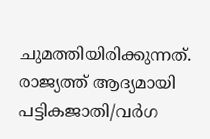ചുമത്തിയിരിക്കുന്നത്. രാജ്യത്ത് ആദ്യമായി പട്ടികജാതി/വർഗ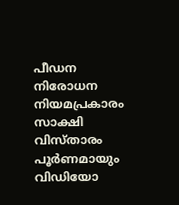പീഡന നിരോധന നിയമപ്രകാരം സാക്ഷി വിസ്‌താരം പൂർണമായും വിഡിയോ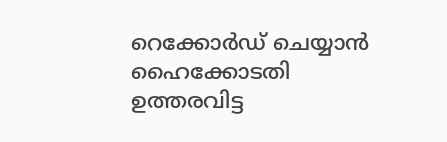റെക്കോർഡ് ചെയ്യാൻ ഹൈക്കോടതി ഉത്തരവിട്ട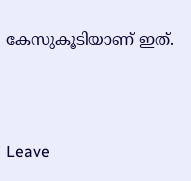കേസുകൂടിയാണ് ഇത്.



Leave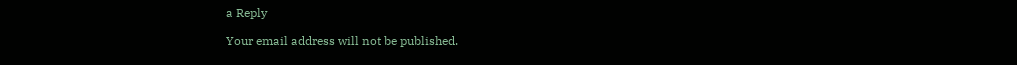a Reply

Your email address will not be published.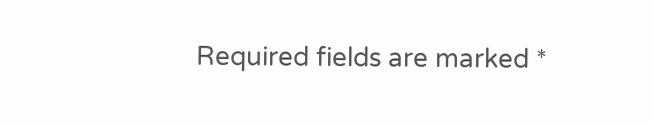Required fields are marked *